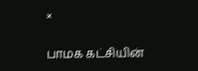×

பாமக கட்சியின்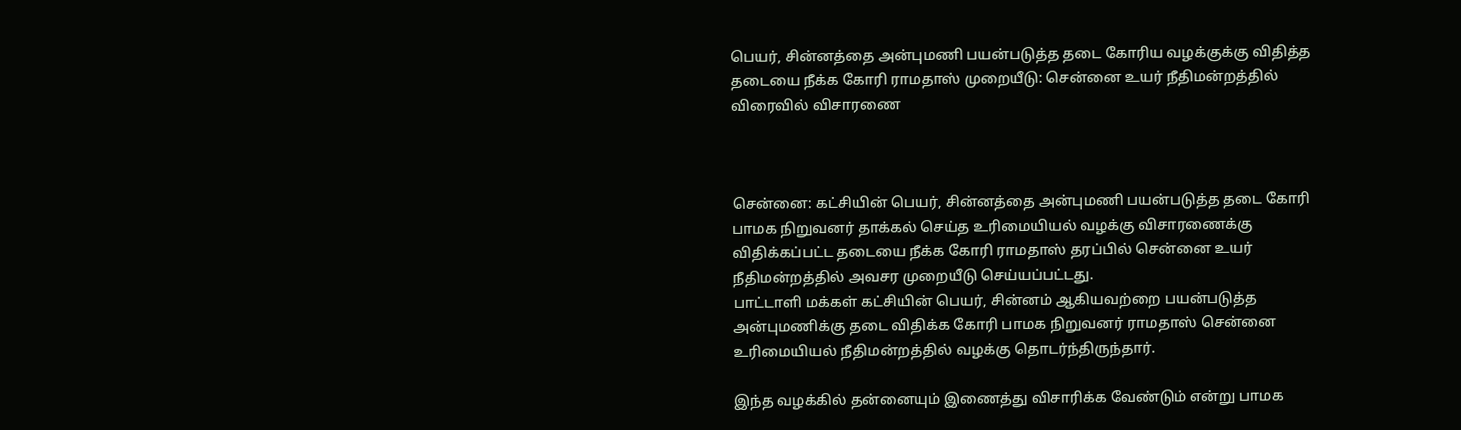பெயர், சின்னத்தை அன்புமணி பயன்படுத்த தடை கோரிய வழக்குக்கு விதித்த தடையை நீக்க கோரி ராமதாஸ் முறையீடு: சென்னை உயர் நீதிமன்றத்தில் விரைவில் விசாரணை



சென்னை: கட்சியின் பெயர், சின்னத்தை அன்புமணி பயன்படுத்த தடை கோரி பாமக நிறுவனர் தாக்கல் செய்த உரிமையியல் வழக்கு விசாரணைக்கு விதிக்கப்பட்ட தடையை நீக்க கோரி ராமதாஸ் தரப்பில் சென்னை உயர் நீதிமன்றத்தில் அவசர முறையீடு செய்யப்பட்டது.
பாட்டாளி மக்கள் கட்சியின் பெயர், சின்னம் ஆகியவற்றை பயன்படுத்த அன்புமணிக்கு தடை விதிக்க கோரி பாமக நிறுவனர் ராமதாஸ் சென்னை உரிமையியல் நீதிமன்றத்தில் வழக்கு தொடர்ந்திருந்தார்.

இந்த வழக்கில் தன்னையும் இணைத்து விசாரிக்க வேண்டும் என்று பாமக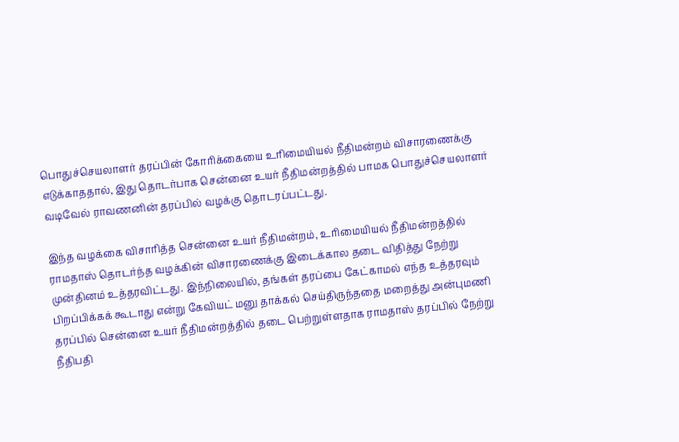பொதுச்செயலாளர் தரப்பின் கோரிக்கையை உரிமையியல் நீதிமன்றம் விசாரணைக்கு எடுக்காததால், இது தொடர்பாக சென்னை உயர் நீதிமன்றத்தில் பாமக பொதுச்செயலாளர் வடிவேல் ராவணனின் தரப்பில் வழக்கு தொடரப்பட்டது.

இந்த வழக்கை விசாரித்த சென்னை உயர் நீதிமன்றம், உரிமையியல் நீதிமன்றத்தில் ராமதாஸ் தொடர்ந்த வழக்கின் விசாரணைக்கு இடைக்கால தடை விதித்து நேற்று முன்தினம் உத்தரவிட்டது. இந்நிலையில், தங்கள் தரப்பை கேட்காமல் எந்த உத்தரவும் பிறப்பிக்கக் கூடாது என்று கேவியட் மனு தாக்கல் செய்திருந்ததை மறைத்து அன்புமணி தரப்பில் சென்னை உயர் நீதிமன்றத்தில் தடை பெற்றுள்ளதாக ராமதாஸ் தரப்பில் நேற்று நீதிபதி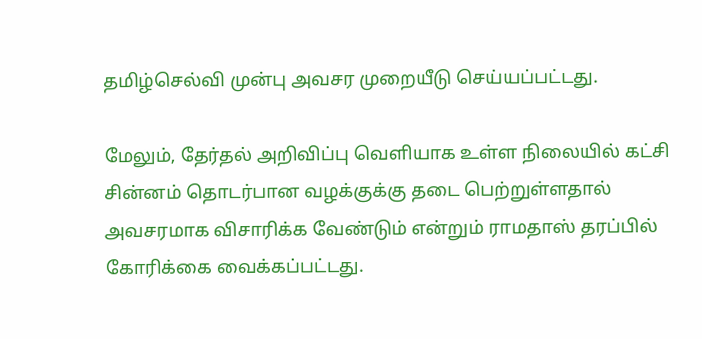தமிழ்செல்வி முன்பு அவசர முறையீடு செய்யப்பட்டது.

மேலும், தேர்தல் அறிவிப்பு வெளியாக உள்ள நிலையில் கட்சி சின்னம் தொடர்பான வழக்குக்கு தடை பெற்றுள்ளதால் அவசரமாக விசாரிக்க வேண்டும் என்றும் ராமதாஸ் தரப்பில் கோரிக்கை வைக்கப்பட்டது.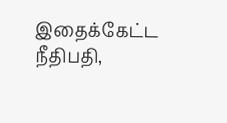இதைக்கேட்ட நீதிபதி,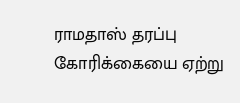ராமதாஸ் தரப்பு கோரிக்கையை ஏற்று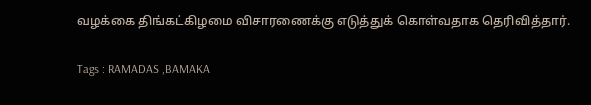வழக்கை திங்கட்கிழமை விசாரணைக்கு எடுத்துக் கொள்வதாக தெரிவித்தார்.

Tags : RAMADAS ,BAMAKA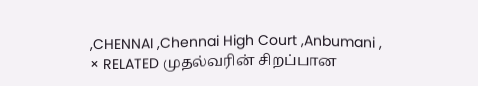,CHENNAI ,Chennai High Court ,Anbumani ,
× RELATED முதல்வரின் சிறப்பான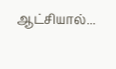ஆட்சியால்...